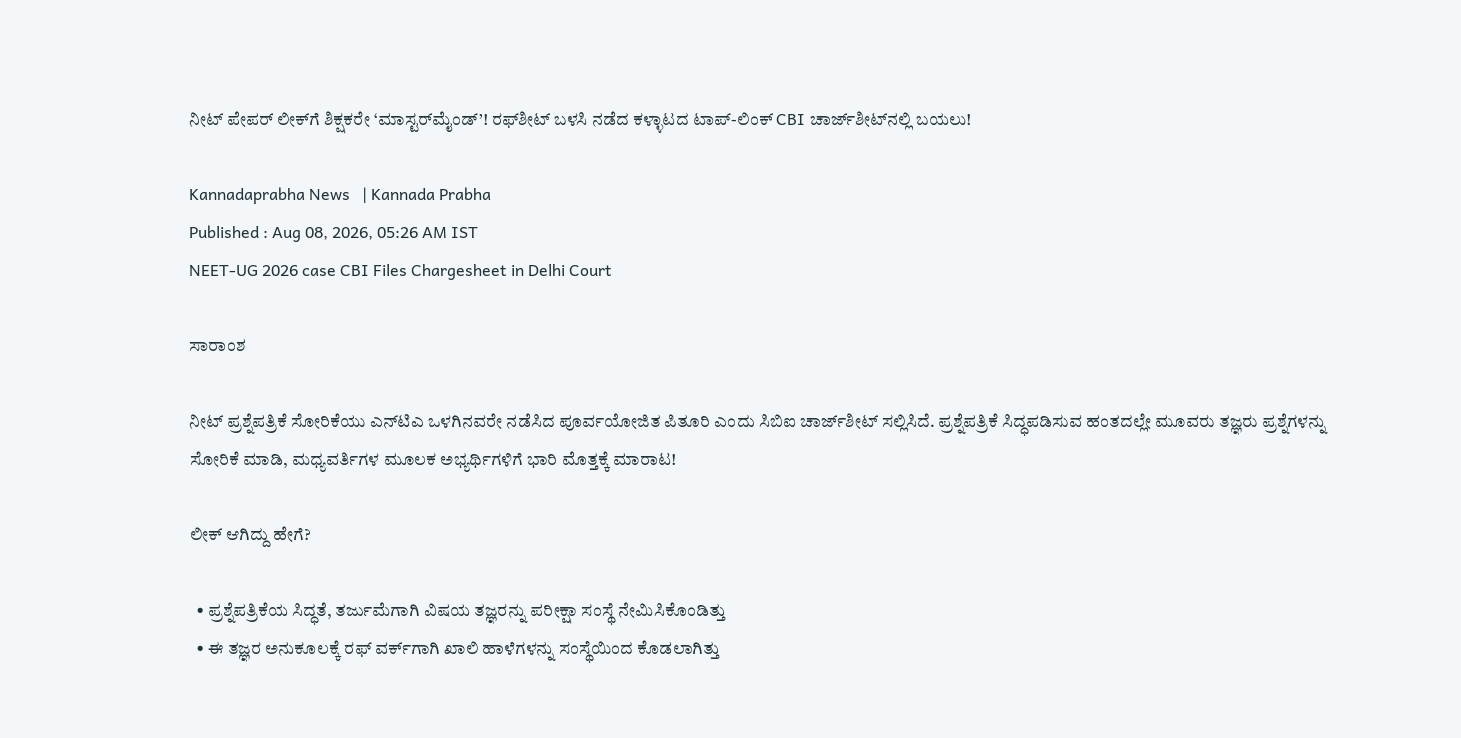ನೀಟ್ ಪೇಪರ್ ಲೀಕ್‌ಗೆ ಶಿಕ್ಷಕರೇ ‘ಮಾಸ್ಟರ್‌ಮೈಂಡ್’! ರಫ್‌ಶೀಟ್ ಬಳಸಿ ನಡೆದ ಕಳ್ಳಾಟದ ಟಾಪ್-ಲಿಂಕ್ CBI ಚಾರ್ಜ್‌ಶೀಟ್‌ನಲ್ಲಿ ಬಯಲು!

Kannadaprabha News   | Kannada Prabha
Published : Aug 08, 2026, 05:26 AM IST
NEET-UG 2026 case CBI Files Chargesheet in Delhi Court

ಸಾರಾಂಶ

ನೀಟ್ ಪ್ರಶ್ನೆಪತ್ರಿಕೆ ಸೋರಿಕೆಯು ಎನ್‌ಟಿಎ ಒಳಗಿನವರೇ ನಡೆಸಿದ ಪೂರ್ವಯೋಜಿತ ಪಿತೂರಿ ಎಂದು ಸಿಬಿಐ ಚಾರ್ಜ್‌ಶೀಟ್ ಸಲ್ಲಿಸಿದೆ. ಪ್ರಶ್ನೆಪತ್ರಿಕೆ ಸಿದ್ಧಪಡಿಸುವ ಹಂತದಲ್ಲೇ ಮೂವರು ತಜ್ಞರು ಪ್ರಶ್ನೆಗಳನ್ನು ಸೋರಿಕೆ ಮಾಡಿ, ಮಧ್ಯವರ್ತಿಗಳ ಮೂಲಕ ಅಭ್ಯರ್ಥಿಗಳಿಗೆ ಭಾರಿ ಮೊತ್ತಕ್ಕೆ ಮಾರಾಟ!

ಲೀಕ್‌ ಆಗಿದ್ದು ಹೇಗೆ?

  • ಪ್ರಶ್ನೆಪತ್ರಿಕೆಯ ಸಿದ್ಧತೆ, ತರ್ಜುಮೆಗಾಗಿ ವಿಷಯ ತಜ್ಞರನ್ನು ಪರೀಕ್ಷಾ ಸಂಸ್ಥೆ ನೇಮಿಸಿಕೊಂಡಿತ್ತು
  • ಈ ತಜ್ಞರ ಅನುಕೂಲಕ್ಕೆ ರಫ್‌ ವರ್ಕ್‌ಗಾಗಿ ಖಾಲಿ ಹಾಳೆಗಳನ್ನು ಸಂಸ್ಥೆಯಿಂದ ಕೊಡಲಾಗಿತ್ತು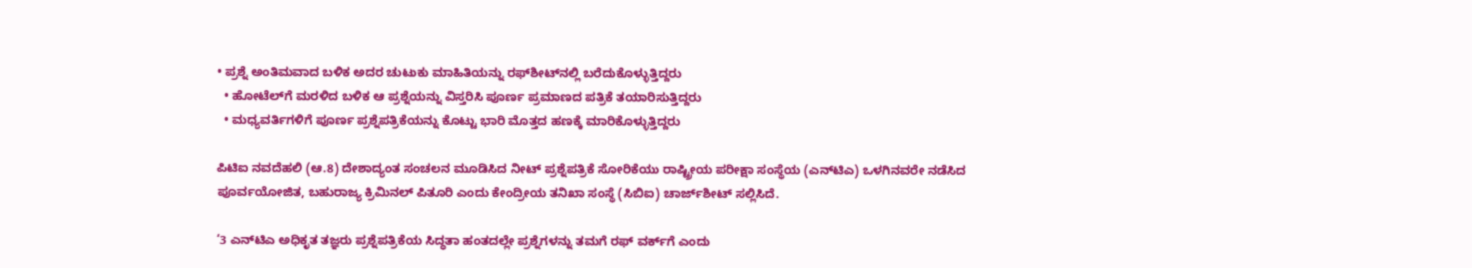• ಪ್ರಶ್ನೆ ಅಂತಿಮವಾದ ಬಳಿಕ ಅದರ ಚುಟುಕು ಮಾಹಿತಿಯನ್ನು ರಫ್‌ಶೀಟ್‌ನಲ್ಲಿ ಬರೆದುಕೊಳ್ಳುತ್ತಿದ್ದರು
  • ಹೋಟೆಲ್‌ಗೆ ಮರಳಿದ ಬಳಿಕ ಆ ಪ್ರಶ್ನೆಯನ್ನು ವಿಸ್ತರಿಸಿ ಪೂರ್ಣ ಪ್ರಮಾಣದ ಪತ್ರಿಕೆ ತಯಾರಿಸುತ್ತಿದ್ದರು
  • ಮಧ್ಯವರ್ತಿಗಳಿಗೆ ಪೂರ್ಣ ಪ್ರಶ್ನೆಪತ್ರಿಕೆಯನ್ನು ಕೊಟ್ಟು ಭಾರಿ ಮೊತ್ತದ ಹಣಕ್ಕೆ ಮಾರಿಕೊಳ್ಳುತ್ತಿದ್ದರು

ಪಿಟಿಐ ನವದೆಹಲಿ (ಆ.8) ದೇಶಾದ್ಯಂತ ಸಂಚಲನ ಮೂಡಿಸಿದ ನೀಟ್‌ ಪ್ರಶ್ನೆಪತ್ರಿಕೆ ಸೋರಿಕೆಯು ರಾಷ್ಟ್ರೀಯ ಪರೀಕ್ಷಾ ಸಂಸ್ಥೆಯ (ಎನ್‌ಟಿಎ) ಒಳಗಿನವರೇ ನಡೆಸಿದ ಪೂರ್ವಯೋಜಿತ, ಬಹುರಾಜ್ಯ ಕ್ರಿಮಿನಲ್ ಪಿತೂರಿ ಎಂದು ಕೇಂದ್ರೀಯ ತನಿಖಾ ಸಂಸ್ಥೆ (ಸಿಬಿಐ) ಚಾರ್ಜ್‌ಶೀಟ್‌ ಸಲ್ಲಿಸಿದೆ.

‘3 ಎನ್‌ಟಿಎ ಅಧಿಕೃತ ತಜ್ಞರು ಪ್ರಶ್ನೆಪತ್ರಿಕೆಯ ಸಿದ್ಧತಾ ಹಂತದಲ್ಲೇ ಪ್ರಶ್ನೆಗಳನ್ನು ತಮಗೆ ರಫ್‌ ವರ್ಕ್‌ಗೆ ಎಂದು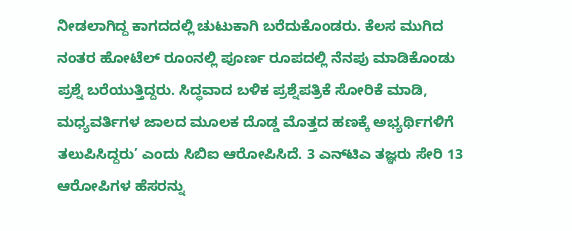ನೀಡಲಾಗಿದ್ದ ಕಾಗದದಲ್ಲಿ ಚುಟುಕಾಗಿ ಬರೆದುಕೊಂಡರು. ಕೆಲಸ ಮುಗಿದ ನಂತರ ಹೋಟೆಲ್ ರೂಂನಲ್ಲಿ ಪೂರ್ಣ ರೂಪದಲ್ಲಿ ನೆನಪು ಮಾಡಿಕೊಂಡು ಪ್ರಶ್ನೆ ಬರೆಯುತ್ತಿದ್ದರು. ಸಿದ್ಧವಾದ ಬಳಿಕ ಪ್ರಶ್ನೆಪತ್ರಿಕೆ ಸೋರಿಕೆ ಮಾಡಿ, ಮಧ್ಯವರ್ತಿಗಳ ಜಾಲದ ಮೂಲಕ ದೊಡ್ಡ ಮೊತ್ತದ ಹಣಕ್ಕೆ ಅಭ್ಯರ್ಥಿಗಳಿಗೆ ತಲುಪಿಸಿದ್ದರು’ ಎಂದು ಸಿಬಿಐ ಆರೋಪಿಸಿದೆ. 3 ಎನ್‌ಟಿಎ ತಜ್ಞರು ಸೇರಿ 13 ಆರೋಪಿಗಳ ಹೆಸರನ್ನು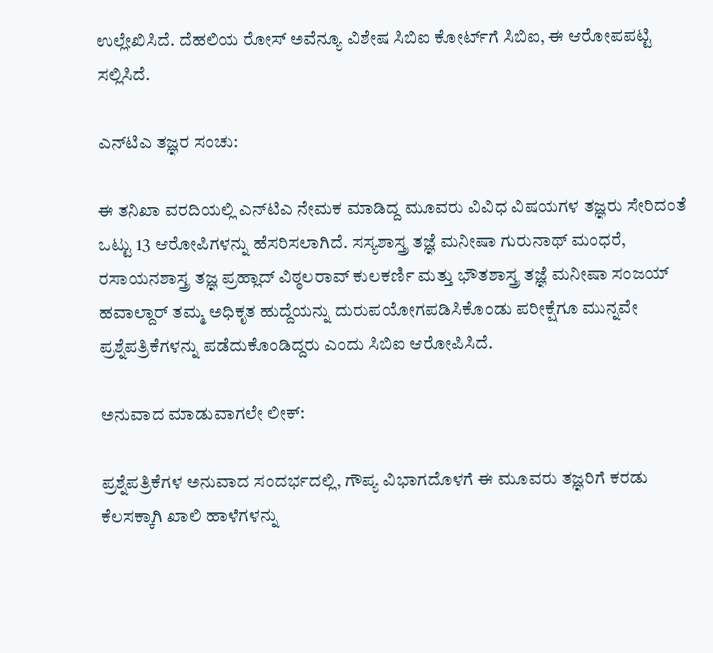ಉಲ್ಲೇಖಿಸಿದೆ. ದೆಹಲಿಯ ರೋಸ್ ಅವೆನ್ಯೂ ವಿಶೇಷ ಸಿಬಿಐ ಕೋರ್ಟ್‌ಗೆ ಸಿಬಿಐ, ಈ ಆರೋಪಪಟ್ಟಿ ಸಲ್ಲಿಸಿದೆ.

ಎನ್‌ಟಿಎ ತಜ್ಞರ ಸಂಚು:

ಈ ತನಿಖಾ ವರದಿಯಲ್ಲಿ ಎನ್‌ಟಿಎ ನೇಮಕ ಮಾಡಿದ್ದ ಮೂವರು ವಿವಿಧ ವಿಷಯಗಳ ತಜ್ಞರು ಸೇರಿದಂತೆ ಒಟ್ಟು 13 ಆರೋಪಿಗಳನ್ನು ಹೆಸರಿಸಲಾಗಿದೆ. ಸಸ್ಯಶಾಸ್ತ್ರ ತಜ್ಞೆ ಮನೀಷಾ ಗುರುನಾಥ್ ಮಂಧರೆ, ರಸಾಯನಶಾಸ್ತ್ರ ತಜ್ಞ ಪ್ರಹ್ಲಾದ್ ವಿಠ್ಠಲರಾವ್ ಕುಲಕರ್ಣಿ ಮತ್ತು ಭೌತಶಾಸ್ತ್ರ ತಜ್ಞೆ ಮನೀಷಾ ಸಂಜಯ್ ಹವಾಲ್ದಾರ್ ತಮ್ಮ ಅಧಿಕೃತ ಹುದ್ದೆಯನ್ನು ದುರುಪಯೋಗಪಡಿಸಿಕೊಂಡು ಪರೀಕ್ಷೆಗೂ ಮುನ್ನವೇ ಪ್ರಶ್ನೆಪತ್ರಿಕೆಗಳನ್ನು ಪಡೆದುಕೊಂಡಿದ್ದರು ಎಂದು ಸಿಬಿಐ ಆರೋಪಿಸಿದೆ.

ಅನುವಾದ ಮಾಡುವಾಗಲೇ ಲೀಕ್:

ಪ್ರಶ್ನೆಪತ್ರಿಕೆಗಳ ಅನುವಾದ ಸಂದರ್ಭದಲ್ಲಿ, ಗೌಪ್ಯ ವಿಭಾಗದೊಳಗೆ ಈ ಮೂವರು ತಜ್ಞರಿಗೆ ಕರಡು ಕೆಲಸಕ್ಕಾಗಿ ಖಾಲಿ ಹಾಳೆಗಳನ್ನು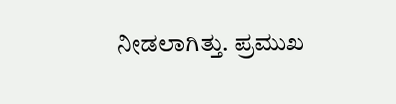ನೀಡಲಾಗಿತ್ತು. ಪ್ರಮುಖ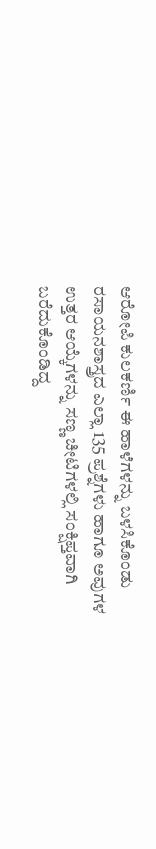ಆರೋಪಿ ಕುಲಕರ್ಣಿ ಈ ಹಾಳೆಗಳನ್ನು ಬಳಸಿಕೊಂಡು ರಸಾಯನಶಾಸ್ತ್ರದ ಎಲ್ಲಾ 135 ಪ್ರಶ್ನೆಗಳು ಹಾಗೂ ಅವುಗಳ ಉತ್ತರ ಆಯ್ಕೆಗಳನ್ನು ಸಣ್ಣ ಚೀಟಿಗಳಲ್ಲಿ ಸಂಕ್ಷಿಪ್ತವಾಗಿ ಬರೆದುಕೊಂಡಿದ್ದ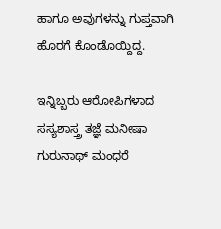ಹಾಗೂ ಅವುಗಳನ್ನು ಗುಪ್ತವಾಗಿ ಹೊರಗೆ ಕೊಂಡೊಯ್ದಿದ್ದ.

ಇನ್ನಿಬ್ಬರು ಆರೋಪಿಗಳಾದ ಸಸ್ಯಶಾಸ್ತ್ರ ತಜ್ಞೆ ಮನೀಷಾ ಗುರುನಾಥ್ ಮಂಧರೆ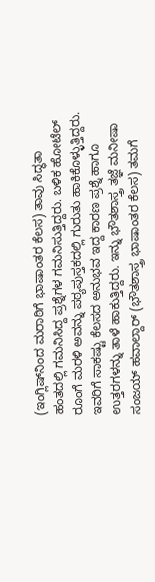(ಇಂಗ್ಲಿಷ್‌ನಿಂದ ಮರಾಠಿಗೆ ಭಾಷಾಂತರ ಕೆಲಸ) ತಾವು ಸಿದ್ಧತಾ ಹಂತದಲ್ಲಿ ಗಮನಿಸಿದ್ದ ಪ್ರಶ್ನೆಗಳ ಗಮನಿಸುತ್ತಿದ್ದರು. ಬಳಿಕ ಹೋಟೆಲ್‌ ರೂಂಗೆ ಮರಳಿ ಅವನ್ನು ಪಠ್ಯಪುಸ್ತಕದಲ್ಲಿ ಗುರುತು ಹಾಕಿಕೊಳ್ಳುತ್ತಿದ್ದರು. ಇವರಿಗೆ ಸಾಕಷ್ಟು ಕೆಲಸದ ಅನುಭವ ಇದ್ದ ಕಾರಣ ಪ್ರಶ್ನೆ ಹಾಗೂ ಉತ್ತರಗಳನ್ನು ತಾಳೆ ಹಾಕುತ್ತಿದ್ದರು. ಇನ್ನು ಭೌತಶಾಸ್ತ್ರ ತಜ್ಞೆ ಮನೀಷಾ ಸಂಜಯ್ ಹವಾಲ್ದಾರ್ (ಭೌತಶಾಸ್ತ್ರ ಭಾಷಾಂತರ ಕೆಲಸ) ತಮಗೆ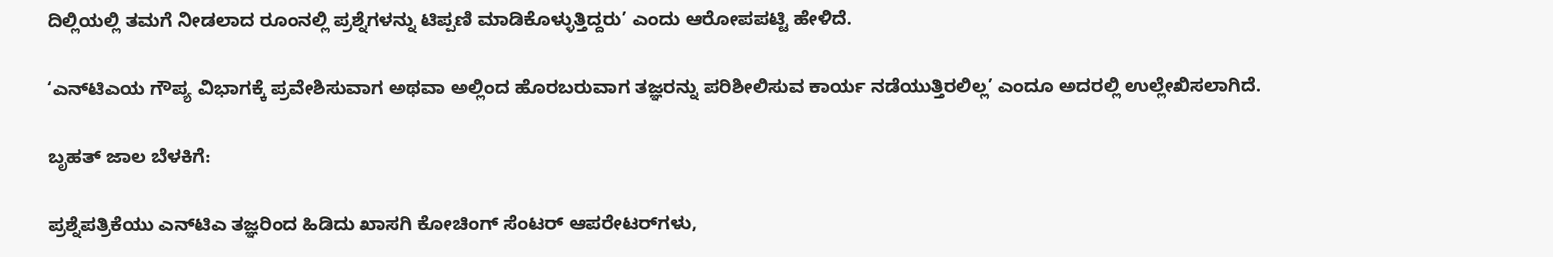ದಿಲ್ಲಿಯಲ್ಲಿ ತಮಗೆ ನೀಡಲಾದ ರೂಂನಲ್ಲಿ ಪ್ರಶ್ನೆಗಳನ್ನು ಟಿಪ್ಪಣಿ ಮಾಡಿಕೊಳ್ಳುತ್ತಿದ್ದರು’ ಎಂದು ಆರೋಪಪಟ್ಟಿ ಹೇಳಿದೆ.

‘ಎನ್‌ಟಿಎಯ ಗೌಪ್ಯ ವಿಭಾಗಕ್ಕೆ ಪ್ರವೇಶಿಸುವಾಗ ಅಥವಾ ಅಲ್ಲಿಂದ ಹೊರಬರುವಾಗ ತಜ್ಞರನ್ನು ಪರಿಶೀಲಿಸುವ ಕಾರ್ಯ ನಡೆಯುತ್ತಿರಲಿಲ್ಲ’ ಎಂದೂ ಅದರಲ್ಲಿ ಉಲ್ಲೇಖಿಸಲಾಗಿದೆ.

ಬೃಹತ್ ಜಾಲ ಬೆಳಕಿಗೆ:

ಪ್ರಶ್ನೆಪತ್ರಿಕೆಯು ಎನ್‌ಟಿಎ ತಜ್ಞರಿಂದ ಹಿಡಿದು ಖಾಸಗಿ ಕೋಚಿಂಗ್‌ ಸೆಂಟರ್‌ ಆಪರೇಟರ್‌ಗಳು,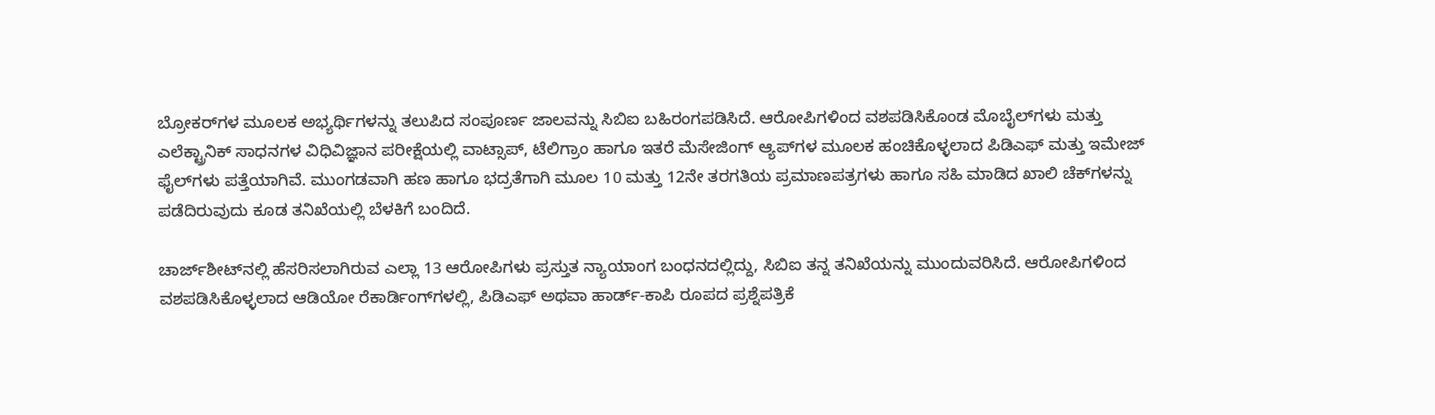ಬ್ರೋಕರ್‌ಗಳ ಮೂಲಕ ಅಭ್ಯರ್ಥಿಗಳನ್ನು ತಲುಪಿದ ಸಂಪೂರ್ಣ ಜಾಲವನ್ನು ಸಿಬಿಐ ಬಹಿರಂಗಪಡಿಸಿದೆ. ಆರೋಪಿಗಳಿಂದ ವಶಪಡಿಸಿಕೊಂಡ ಮೊಬೈಲ್‌ಗಳು ಮತ್ತು ಎಲೆಕ್ಟ್ರಾನಿಕ್ ಸಾಧನಗಳ ವಿಧಿವಿಜ್ಞಾನ ಪರೀಕ್ಷೆಯಲ್ಲಿ ವಾಟ್ಸಾಪ್, ಟೆಲಿಗ್ರಾಂ ಹಾಗೂ ಇತರೆ ಮೆಸೇಜಿಂಗ್ ಆ್ಯಪ್‌ಗಳ ಮೂಲಕ ಹಂಚಿಕೊಳ್ಳಲಾದ ಪಿಡಿಎಫ್ ಮತ್ತು ಇಮೇಜ್ ಫೈಲ್‌ಗಳು ಪತ್ತೆಯಾಗಿವೆ. ಮುಂಗಡವಾಗಿ ಹಣ ಹಾಗೂ ಭದ್ರತೆಗಾಗಿ ಮೂಲ 10 ಮತ್ತು 12ನೇ ತರಗತಿಯ ಪ್ರಮಾಣಪತ್ರಗಳು ಹಾಗೂ ಸಹಿ ಮಾಡಿದ ಖಾಲಿ ಚೆಕ್‌ಗಳನ್ನು ಪಡೆದಿರುವುದು ಕೂಡ ತನಿಖೆಯಲ್ಲಿ ಬೆಳಕಿಗೆ ಬಂದಿದೆ.

ಚಾರ್ಜ್‌ಶೀಟ್‌ನಲ್ಲಿ ಹೆಸರಿಸಲಾಗಿರುವ ಎಲ್ಲಾ 13 ಆರೋಪಿಗಳು ಪ್ರಸ್ತುತ ನ್ಯಾಯಾಂಗ ಬಂಧನದಲ್ಲಿದ್ದು, ಸಿಬಿಐ ತನ್ನ ತನಿಖೆಯನ್ನು ಮುಂದುವರಿಸಿದೆ. ಆರೋಪಿಗಳಿಂದ ವಶಪಡಿಸಿಕೊಳ್ಳಲಾದ ಆಡಿಯೋ ರೆಕಾರ್ಡಿಂಗ್‌ಗಳಲ್ಲಿ, ಪಿಡಿಎಫ್ ಅಥವಾ ಹಾರ್ಡ್-ಕಾಪಿ ರೂಪದ ಪ್ರಶ್ನೆಪತ್ರಿಕೆ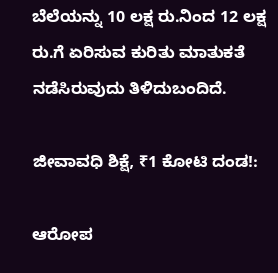ಬೆಲೆಯನ್ನು 10 ಲಕ್ಷ ರು.ನಿಂದ 12 ಲಕ್ಷ ರು.ಗೆ ಏರಿಸುವ ಕುರಿತು ಮಾತುಕತೆ ನಡೆಸಿರುವುದು ತಿಳಿದುಬಂದಿದೆ.

ಜೀವಾವಧಿ ಶಿಕ್ಷೆ, ₹1 ಕೋಟಿ ದಂಡ!:

ಆರೋಪ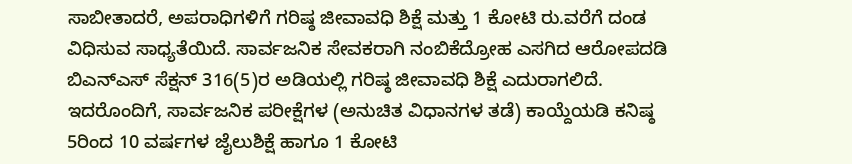ಸಾಬೀತಾದರೆ, ಅಪರಾಧಿಗಳಿಗೆ ಗರಿಷ್ಠ ಜೀವಾವಧಿ ಶಿಕ್ಷೆ ಮತ್ತು 1 ಕೋಟಿ ರು.ವರೆಗೆ ದಂಡ ವಿಧಿಸುವ ಸಾಧ್ಯತೆಯಿದೆ. ಸಾರ್ವಜನಿಕ ಸೇವಕರಾಗಿ ನಂಬಿಕೆದ್ರೋಹ ಎಸಗಿದ ಆರೋಪದಡಿ ಬಿಎನ್‌ಎಸ್‌ ಸೆಕ್ಷನ್ 316(5)ರ ಅಡಿಯಲ್ಲಿ ಗರಿಷ್ಠ ಜೀವಾವಧಿ ಶಿಕ್ಷೆ ಎದುರಾಗಲಿದೆ. ಇದರೊಂದಿಗೆ, ಸಾರ್ವಜನಿಕ ಪರೀಕ್ಷೆಗಳ (ಅನುಚಿತ ವಿಧಾನಗಳ ತಡೆ) ಕಾಯ್ದೆಯಡಿ ಕನಿಷ್ಠ 5ರಿಂದ 10 ವರ್ಷಗಳ ಜೈಲುಶಿಕ್ಷೆ ಹಾಗೂ 1 ಕೋಟಿ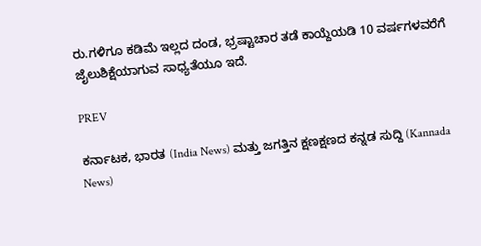ರು.ಗಳಿಗೂ ಕಡಿಮೆ ಇಲ್ಲದ ದಂಡ, ಭ್ರಷ್ಟಾಚಾರ ತಡೆ ಕಾಯ್ದೆಯಡಿ 10 ವರ್ಷಗಳವರೆಗೆ ಜೈಲುಶಿಕ್ಷೆಯಾಗುವ ಸಾಧ್ಯತೆಯೂ ಇದೆ.

PREV

ಕರ್ನಾಟಕ, ಭಾರತ (India News) ಮತ್ತು ಜಗತ್ತಿನ ಕ್ಷಣಕ್ಷಣದ ಕನ್ನಡ ಸುದ್ದಿ (Kannada News)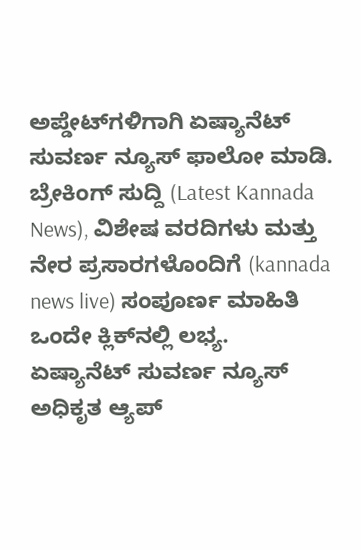ಅಪ್ಡೇಟ್‌ಗಳಿಗಾಗಿ ಏಷ್ಯಾನೆಟ್ ಸುವರ್ಣ ನ್ಯೂಸ್‌ ಫಾಲೋ ಮಾಡಿ. ಬ್ರೇಕಿಂಗ್ ಸುದ್ದಿ (Latest Kannada News), ವಿಶೇಷ ವರದಿಗಳು ಮತ್ತು ನೇರ ಪ್ರಸಾರಗಳೊಂದಿಗೆ (kannada news live) ಸಂಪೂರ್ಣ ಮಾಹಿತಿ ಒಂದೇ ಕ್ಲಿಕ್‌ನಲ್ಲಿ ಲಭ್ಯ. ಏಷ್ಯಾನೆಟ್ ಸುವರ್ಣ ನ್ಯೂಸ್ ಅಧಿಕೃತ ಆ್ಯಪ್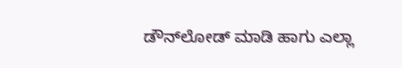ಡೌನ್‌ಲೋಡ್ ಮಾಡಿ ಹಾಗು ಎಲ್ಲಾ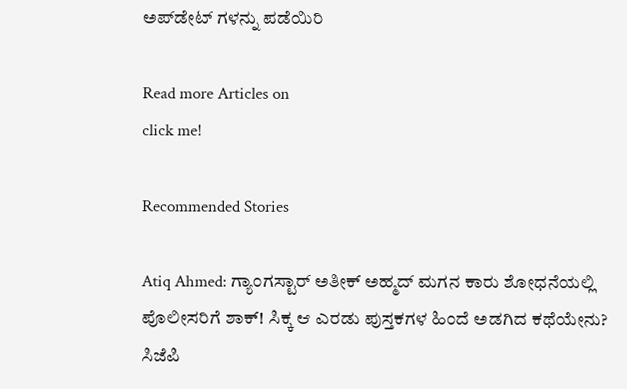ಅಪ್‌ಡೇಟ್ ಗಳನ್ನು ಪಡೆಯಿರಿ

Read more Articles on
click me!

Recommended Stories

Atiq Ahmed: ಗ್ಯಾಂಗಸ್ಟಾರ್ ಅತೀಕ್ ಅಹ್ಮದ್ ಮಗನ ಕಾರು ಶೋಧನೆಯಲ್ಲಿ ಪೊಲೀಸರಿಗೆ ಶಾಕ್! ಸಿಕ್ಕ ಆ ಎರಡು ಪುಸ್ತಕಗಳ ಹಿಂದೆ ಅಡಗಿದ ಕಥೆಯೇನು?
ಸಿಜೆಪಿ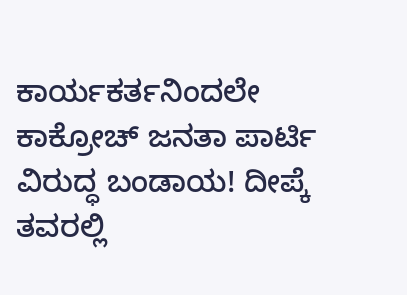ಕಾರ್ಯಕರ್ತನಿಂದಲೇ ಕಾಕ್ರೋಚ್ ಜನತಾ ಪಾರ್ಟಿ ವಿರುದ್ಧ ಬಂಡಾಯ! ದೀಪ್ಕೆ ತವರಲ್ಲಿ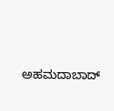ಅಹಮದಾಬಾದ್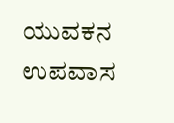ಯುವಕನ ಉಪವಾಸ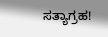ಸತ್ಯಾಗ್ರಹ!